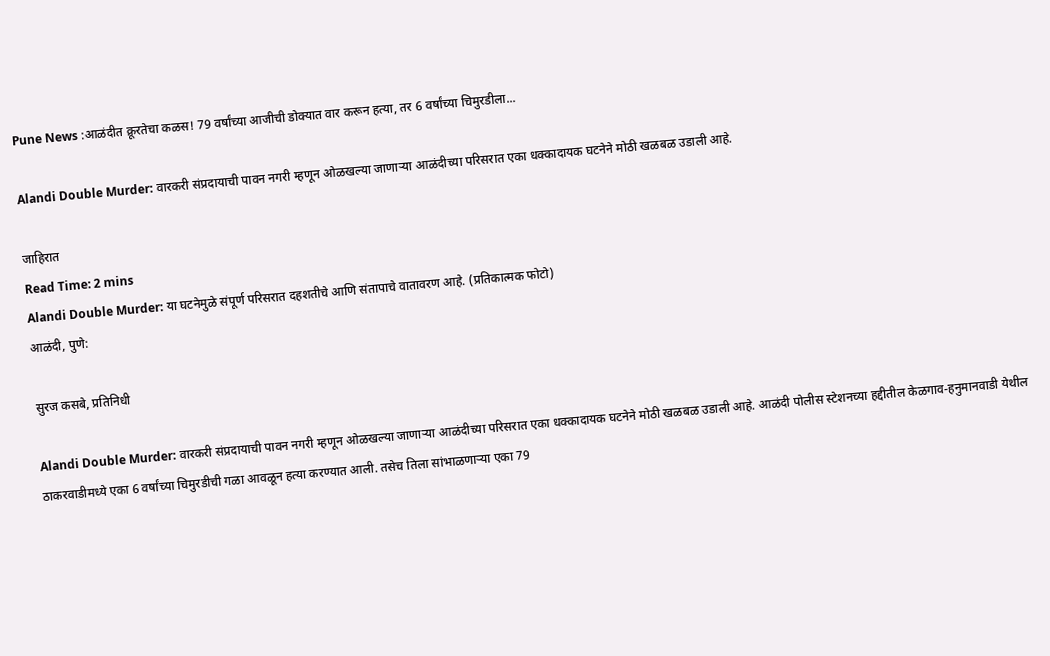Pune News :आळंदीत क्रूरतेचा कळस! 79 वर्षांच्या आजीची डोक्यात वार करून हत्या, तर 6 वर्षांच्या चिमुरडीला...

Alandi Double Murder: वारकरी संप्रदायाची पावन नगरी म्हणून ओळखल्या जाणाऱ्या आळंदीच्या परिसरात एका धक्कादायक घटनेने मोठी खळबळ उडाली आहे.

जाहिरात
Read Time: 2 mins
Alandi Double Murder: या घटनेमुळे संपूर्ण परिसरात दहशतीचे आणि संतापाचे वातावरण आहे. (प्रतिकात्मक फोटो)
आळंदी, पुणे:

सुरज कसबे, प्रतिनिधी

Alandi Double Murder: वारकरी संप्रदायाची पावन नगरी म्हणून ओळखल्या जाणाऱ्या आळंदीच्या परिसरात एका धक्कादायक घटनेने मोठी खळबळ उडाली आहे. आळंदी पोलीस स्टेशनच्या हद्दीतील केळगाव-हनुमानवाडी येथील ठाकरवाडीमध्ये एका 6 वर्षांच्या चिमुरडीची गळा आवळून हत्या करण्यात आली. तसेच तिला सांभाळणाऱ्या एका 79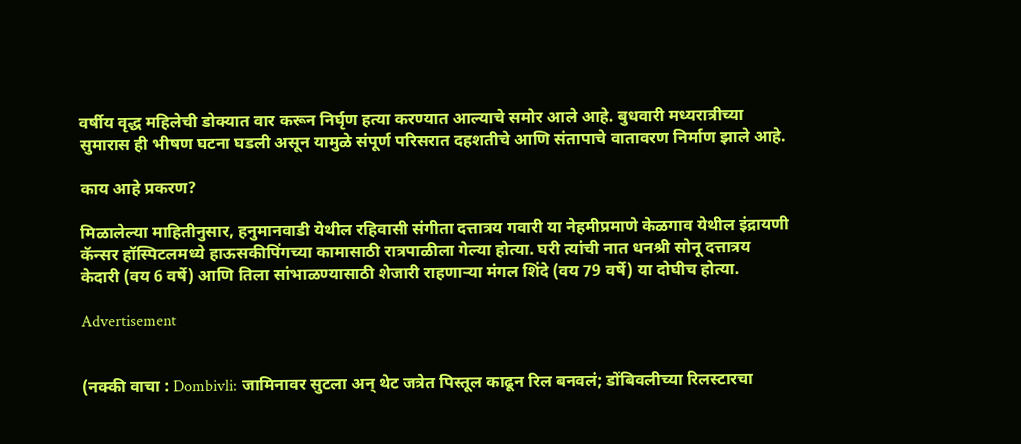वर्षीय वृद्ध महिलेची डोक्यात वार करून निर्घृण हत्या करण्यात आल्याचे समोर आले आहे. बुधवारी मध्यरात्रीच्या सुमारास ही भीषण घटना घडली असून यामुळे संपूर्ण परिसरात दहशतीचे आणि संतापाचे वातावरण निर्माण झाले आहे.

काय आहे प्रकरण?

मिळालेल्या माहितीनुसार, हनुमानवाडी येथील रहिवासी संगीता दत्तात्रय गवारी या नेहमीप्रमाणे केळगाव येथील इंद्रायणी कॅन्सर हॉस्पिटलमध्ये हाऊसकीपिंगच्या कामासाठी रात्रपाळीला गेल्या होत्या. घरी त्यांची नात धनश्री सोनू दत्तात्रय केदारी (वय 6 वर्षे) आणि तिला सांभाळण्यासाठी शेजारी राहणाऱ्या मंगल शिंदे (वय 79 वर्षे) या दोघीच होत्या.

Advertisement


(नक्की वाचा : Dombivli: जामिनावर सुटला अन् थेट जत्रेत पिस्तूल काढून रिल बनवलं; डोंबिवलीच्या रिलस्टारचा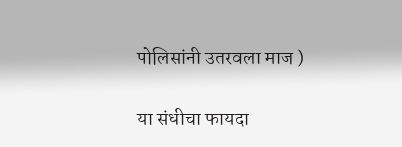पोलिसांनी उतरवला माज )

या संधीचा फायदा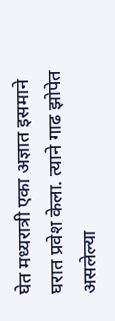घेत मध्यरात्री एका अज्ञात इसमाने घरात प्रवेश केला. त्याने गाढ झोपेत असलेल्या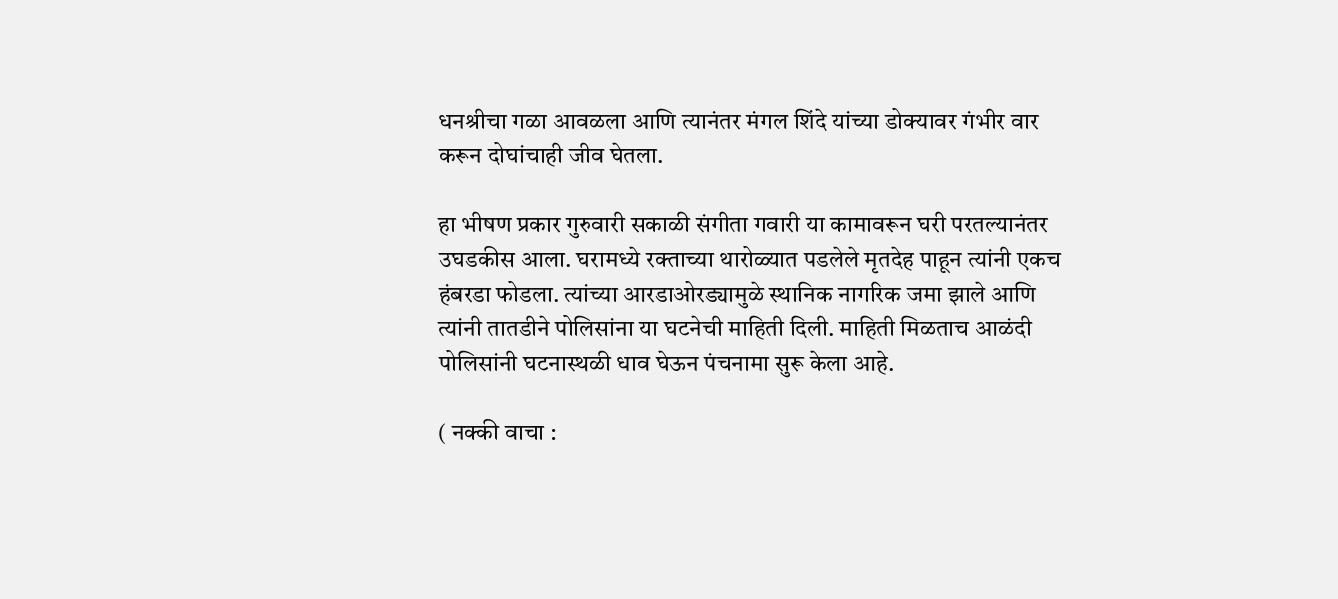धनश्रीचा गळा आवळला आणि त्यानंतर मंगल शिंदे यांच्या डोक्यावर गंभीर वार करून दोघांचाही जीव घेतला.

हा भीषण प्रकार गुरुवारी सकाळी संगीता गवारी या कामावरून घरी परतल्यानंतर उघडकीस आला. घरामध्ये रक्ताच्या थारोळ्यात पडलेले मृतदेह पाहून त्यांनी एकच हंबरडा फोडला. त्यांच्या आरडाओरड्यामुळे स्थानिक नागरिक जमा झाले आणि त्यांनी तातडीने पोलिसांना या घटनेची माहिती दिली. माहिती मिळताच आळंदी पोलिसांनी घटनास्थळी धाव घेऊन पंचनामा सुरू केला आहे.

( नक्की वाचा :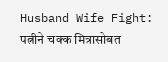Husband Wife Fight: पत्नीने चक्क मित्रासोबत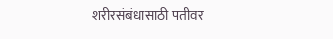शरीरसंबंधासाठी पतीवर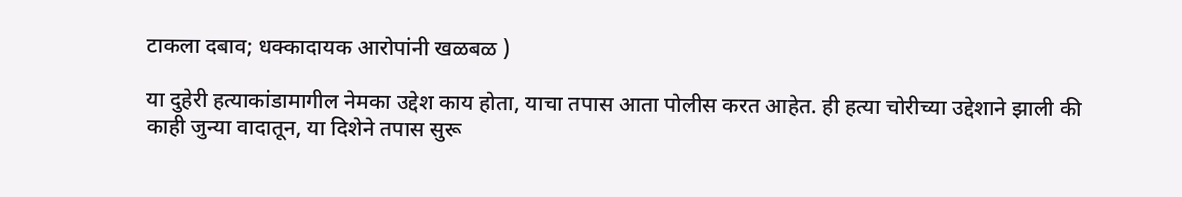टाकला दबाव; धक्कादायक आरोपांनी खळबळ )

या दुहेरी हत्याकांडामागील नेमका उद्देश काय होता, याचा तपास आता पोलीस करत आहेत. ही हत्या चोरीच्या उद्देशाने झाली की काही जुन्या वादातून, या दिशेने तपास सुरू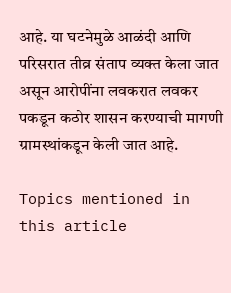आहे. या घटनेमुळे आळंदी आणि परिसरात तीव्र संताप व्यक्त केला जात असून आरोपींना लवकरात लवकर पकडून कठोर शासन करण्याची मागणी ग्रामस्थांकडून केली जात आहे.

Topics mentioned in this article